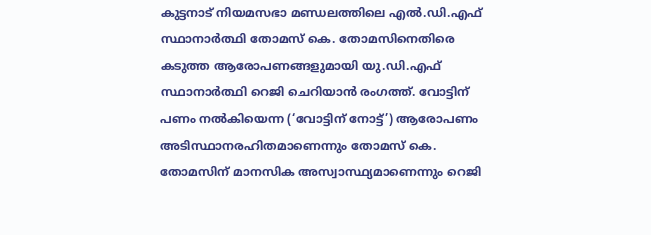കുട്ടനാട് നിയമസഭാ മണ്ഡലത്തിലെ എൽ.ഡി.എഫ് സ്ഥാനാർത്ഥി തോമസ് കെ. തോമസിനെതിരെ കടുത്ത ആരോപണങ്ങളുമായി യു.ഡി.എഫ് സ്ഥാനാർത്ഥി റെജി ചെറിയാൻ രംഗത്ത്. വോട്ടിന് പണം നൽകിയെന്ന (‘വോട്ടിന് നോട്ട്’) ആരോപണം അടിസ്ഥാനരഹിതമാണെന്നും തോമസ് കെ. തോമസിന് മാനസിക അസ്വാസ്ഥ്യമാണെന്നും റെജി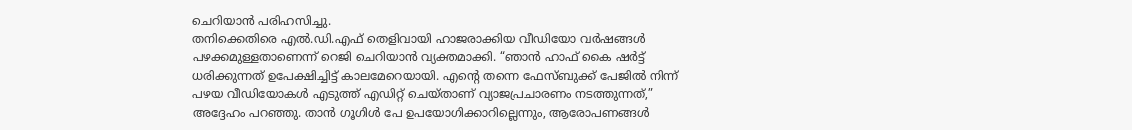ചെറിയാൻ പരിഹസിച്ചു.
തനിക്കെതിരെ എൽ.ഡി.എഫ് തെളിവായി ഹാജരാക്കിയ വീഡിയോ വർഷങ്ങൾ പഴക്കമുള്ളതാണെന്ന് റെജി ചെറിയാൻ വ്യക്തമാക്കി. “ഞാൻ ഹാഫ് കൈ ഷർട്ട് ധരിക്കുന്നത് ഉപേക്ഷിച്ചിട്ട് കാലമേറെയായി. എന്റെ തന്നെ ഫേസ്ബുക്ക് പേജിൽ നിന്ന് പഴയ വീഡിയോകൾ എടുത്ത് എഡിറ്റ് ചെയ്താണ് വ്യാജപ്രചാരണം നടത്തുന്നത്,” അദ്ദേഹം പറഞ്ഞു. താൻ ഗൂഗിൾ പേ ഉപയോഗിക്കാറില്ലെന്നും, ആരോപണങ്ങൾ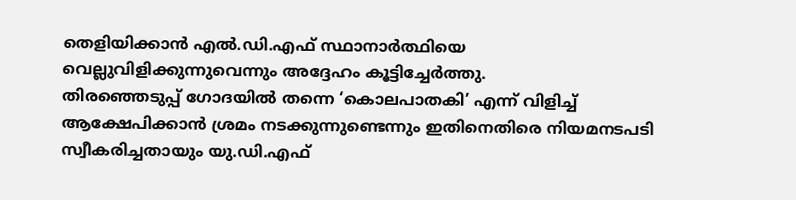തെളിയിക്കാൻ എൽ.ഡി.എഫ് സ്ഥാനാർത്ഥിയെ വെല്ലുവിളിക്കുന്നുവെന്നും അദ്ദേഹം കൂട്ടിച്ചേർത്തു.
തിരഞ്ഞെടുപ്പ് ഗോദയിൽ തന്നെ ‘കൊലപാതകി’ എന്ന് വിളിച്ച് ആക്ഷേപിക്കാൻ ശ്രമം നടക്കുന്നുണ്ടെന്നും ഇതിനെതിരെ നിയമനടപടി സ്വീകരിച്ചതായും യു.ഡി.എഫ്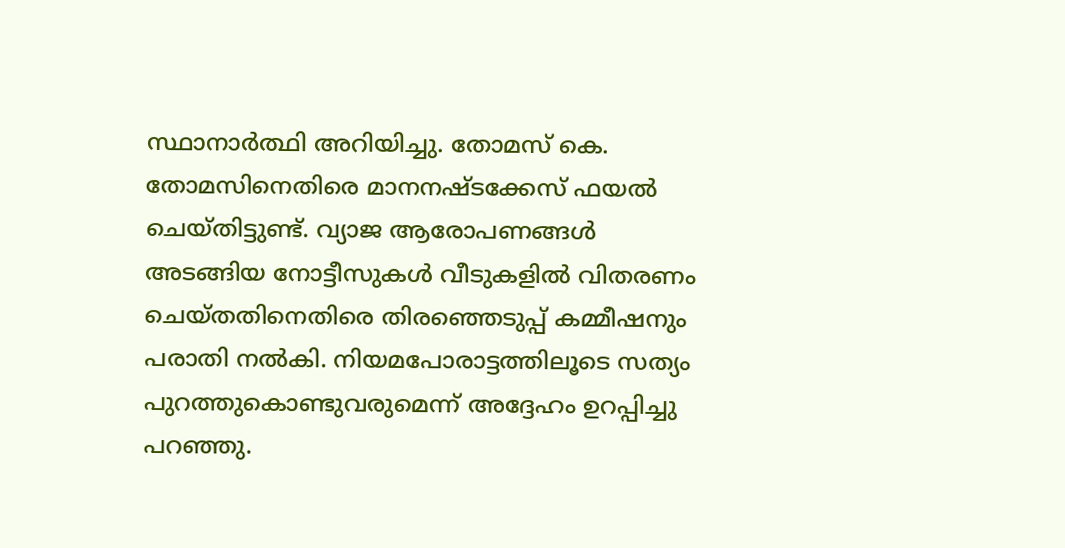സ്ഥാനാർത്ഥി അറിയിച്ചു. തോമസ് കെ. തോമസിനെതിരെ മാനനഷ്ടക്കേസ് ഫയൽ ചെയ്തിട്ടുണ്ട്. വ്യാജ ആരോപണങ്ങൾ അടങ്ങിയ നോട്ടീസുകൾ വീടുകളിൽ വിതരണം ചെയ്തതിനെതിരെ തിരഞ്ഞെടുപ്പ് കമ്മീഷനും പരാതി നൽകി. നിയമപോരാട്ടത്തിലൂടെ സത്യം പുറത്തുകൊണ്ടുവരുമെന്ന് അദ്ദേഹം ഉറപ്പിച്ചു പറഞ്ഞു.